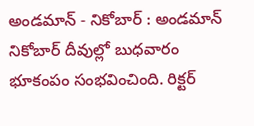అండమాన్ - నికోబార్ : అండమాన్ నికోబార్ దీవుల్లో బుధవారం భూకంపం సంభవించింది. రిక్టర్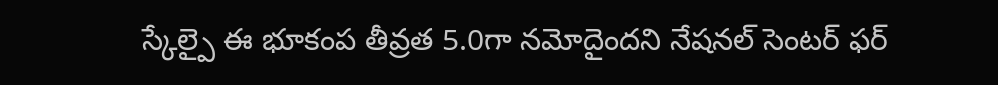స్కేల్పై ఈ భూకంప తీవ్రత 5.0గా నమోదైందని నేషనల్ సెంటర్ ఫర్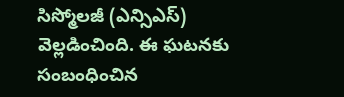సిస్మోలజీ (ఎన్సిఎస్) వెల్లడించింది. ఈ ఘటనకు సంబంధించిన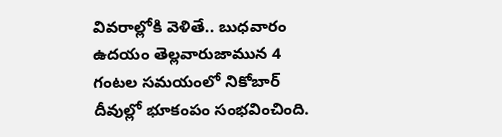వివరాల్లోకి వెళితే.. బుధవారం ఉదయం తెల్లవారుజామున 4 గంటల సమయంలో నికోబార్ దీవుల్లో భూకంపం సంభవించింది.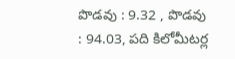పొడవు : 9.32 , పొడవు : 94.03, పది కిలోమీటర్ల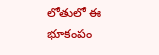లోతులో ఈ భూకంపం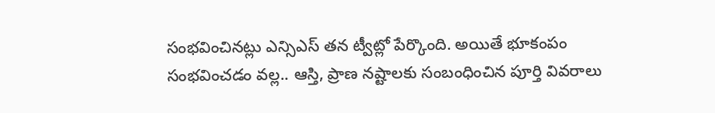సంభవించినట్లు ఎన్సిఎస్ తన ట్వీట్లో పేర్కొంది. అయితే భూకంపం సంభవించడం వల్ల.. ఆస్తి, ప్రాణ నష్టాలకు సంబంధించిన పూర్తి వివరాలు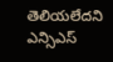తెలియలేదని ఎన్సిఎస్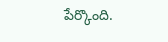పేర్కొంది.